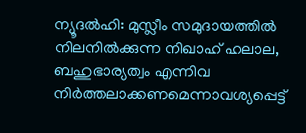ന്യൂദല്‍ഹി: മുസ്ലീം സമുദായത്തില്‍ നിലനില്‍ക്കുന്ന നിഖാഹ് ഹലാല, ബഹുഭാര്യത്വം എന്നിവ നിര്‍ത്തലാക്കണമെന്നാവശ്യപ്പെട്ട്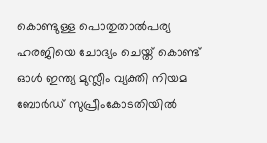കൊണ്ടുള്ള പൊതുതാല്‍പര്യ ഹരജിയെ ചോദ്യം ചെയ്ത് കൊണ്ട് ഓള്‍ ഇന്ത്യ മുസ്ലീം വ്യക്തി നിയമ ബോര്‍ഡ് സുപ്രീംകോടതിയില്‍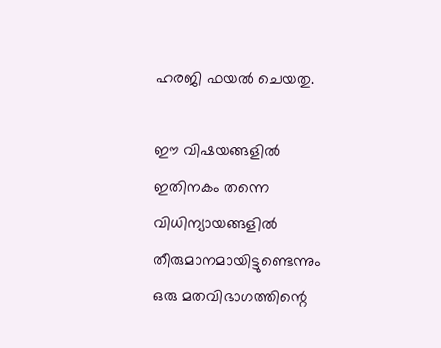ഹരജി ഫയല്‍ ചെയതു.

ഈ വിഷയങ്ങളില്‍ ഇതിനകം തന്നെ വിധിന്യായങ്ങളില്‍ തീരുമാനമായിട്ടുണ്ടെന്നും ഒരു മതവിഭാഗത്തിന്റെ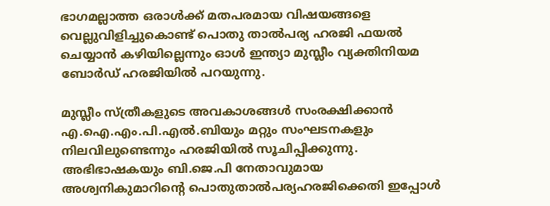ഭാഗമല്ലാത്ത ഒരാള്‍ക്ക് മതപരമായ വിഷയങ്ങളെ വെല്ലുവിളിച്ചുകൊണ്ട് പൊതു താല്‍പര്യ ഹരജി ഫയല്‍ ചെയ്യാന്‍ കഴിയില്ലെന്നും ഓള്‍ ഇന്ത്യാ മുസ്ലീം വ്യക്തിനിയമ ബോര്‍ഡ് ഹരജിയില്‍ പറയുന്നു.

മുസ്ലീം സ്ത്രീകളുടെ അവകാശങ്ങള്‍ സംരക്ഷിക്കാന്‍ എ.ഐ.എം.പി.എല്‍.ബിയും മറ്റും സംഘടനകളും നിലവിലുണ്ടെന്നും ഹരജിയില്‍ സൂചിപ്പിക്കുന്നു. അഭിഭാഷകയും ബി.ജെ.പി നേതാവുമായ അശ്വനികുമാറിന്റെ പൊതുതാല്‍പര്യഹരജിക്കെതി ഇപ്പോള്‍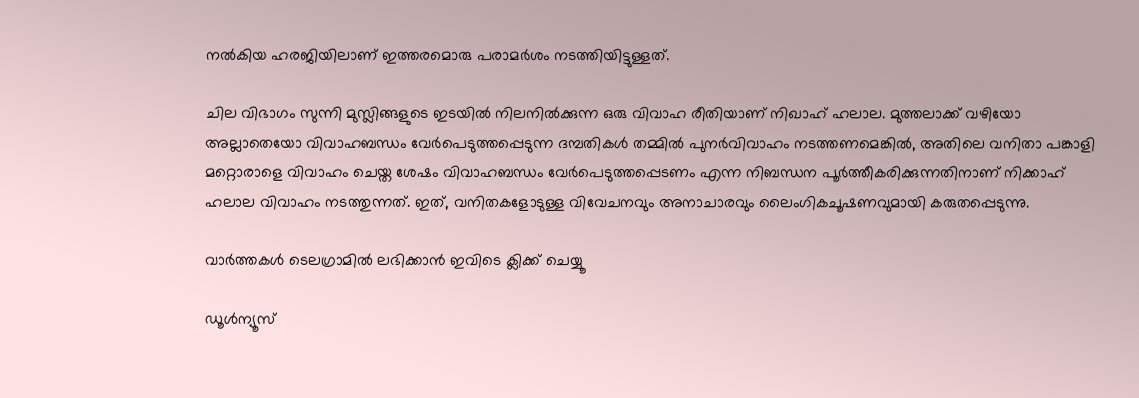നല്‍കിയ ഹരജിയിലാണ് ഇത്തരമൊരു പരാമര്‍ശം നടത്തിയിട്ടുള്ളത്.

ചില വിഭാഗം സുന്നി മുസ്ലിങ്ങളുടെ ഇടയില്‍ നിലനില്‍ക്കുന്ന ഒരു വിവാഹ രീതിയാണ് നിഖാഹ് ഹലാല. മുത്തലാക്ക് വഴിയോ അല്ലാതെയോ വിവാഹബന്ധം വേര്‍പെടുത്തപ്പെടുന്ന ദമ്പതികള്‍ തമ്മില്‍ പുനര്‍വിവാഹം നടത്തണമെങ്കില്‍, അതിലെ വനിതാ പങ്കാളി മറ്റൊരാളെ വിവാഹം ചെയ്ത ശേഷം വിവാഹബന്ധം വേര്‍പെടുത്തപ്പെടണം എന്ന നിബന്ധന പൂര്‍ത്തീകരിക്കുന്നതിനാണ് നിക്കാഹ് ഹലാല വിവാഹം നടത്തുന്നത്. ഇത്, വനിതകളോടുള്ള വിവേചനവും അനാചാരവും ലൈംഗികചൂഷണവുമായി കരുതപ്പെടുന്നു.

വാര്‍ത്തകള്‍ ടെലഗ്രാമില്‍ ലഭിക്കാന്‍ ഇവിടെ ക്ലിക്ക് ചെയ്യൂ

ഡൂൾന്യൂസ്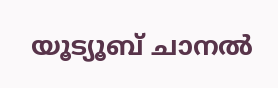യൂട്യൂബ് ചാനൽ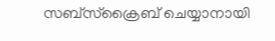സബ്സ്ക്രൈബ് ചെയ്യാനായി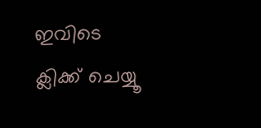ഇവിടെ ക്ലിക്ക് ചെയ്യൂ